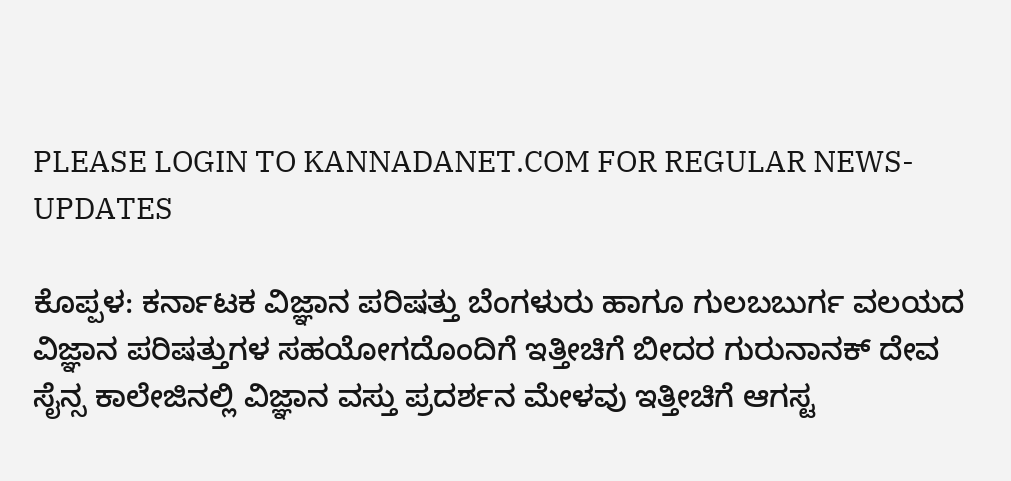PLEASE LOGIN TO KANNADANET.COM FOR REGULAR NEWS-UPDATES

ಕೊಪ್ಪಳ: ಕರ್ನಾಟಕ ವಿಜ್ಞಾನ ಪರಿಷತ್ತು ಬೆಂಗಳುರು ಹಾಗೂ ಗುಲಬಬುರ್ಗ ವಲಯದ ವಿಜ್ಞಾನ ಪರಿಷತ್ತುಗಳ ಸಹಯೋಗದೊಂದಿಗೆ ಇತ್ತೀಚಿಗೆ ಬೀದರ ಗುರುನಾನಕ್ ದೇವ  ಸೈನ್ಸ ಕಾಲೇಜಿನಲ್ಲಿ ವಿಜ್ಞಾನ ವಸ್ತು ಪ್ರದರ್ಶನ ಮೇಳವು ಇತ್ತೀಚಿಗೆ ಆಗಸ್ಟ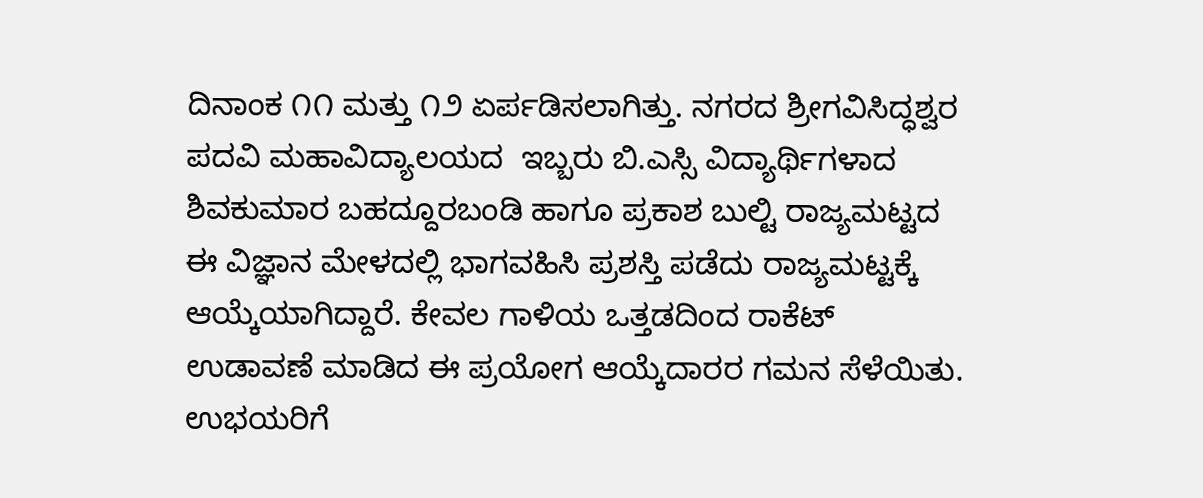ದಿನಾಂಕ ೧೧ ಮತ್ತು ೧೨ ಏರ್ಪಡಿಸಲಾಗಿತ್ತು. ನಗರದ ಶ್ರೀಗವಿಸಿದ್ಧಶ್ವರ ಪದವಿ ಮಹಾವಿದ್ಯಾಲಯದ  ಇಬ್ಬರು ಬಿ.ಎಸ್ಸಿ ವಿದ್ಯಾರ್ಥಿಗಳಾದ ಶಿವಕುಮಾರ ಬಹದ್ದೂರಬಂಡಿ ಹಾಗೂ ಪ್ರಕಾಶ ಬುಲ್ಟಿ ರಾಜ್ಯಮಟ್ಟದ ಈ ವಿಜ್ಞಾನ ಮೇಳದಲ್ಲಿ ಭಾಗವಹಿಸಿ ಪ್ರಶಸ್ತಿ ಪಡೆದು ರಾಜ್ಯಮಟ್ಟಕ್ಕೆ ಆಯ್ಕೆಯಾಗಿದ್ದಾರೆ. ಕೇವಲ ಗಾಳಿಯ ಒತ್ತಡದಿಂದ ರಾಕೆಟ್ ಉಡಾವಣೆ ಮಾಡಿದ ಈ ಪ್ರಯೋಗ ಆಯ್ಕೆದಾರರ ಗಮನ ಸೆಳೆಯಿತು. ಉಭಯರಿಗೆ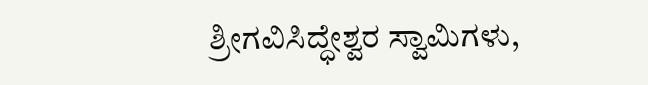ಶ್ರೀಗವಿಸಿದ್ಧೇಶ್ವರ ಸ್ವಾಮಿಗಳು,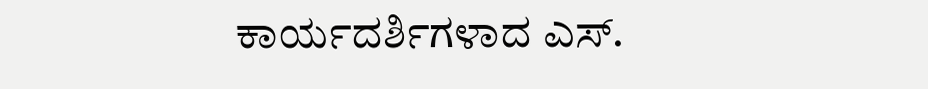ಕಾರ್ಯದರ್ಶಿಗಳಾದ ಎಸ್.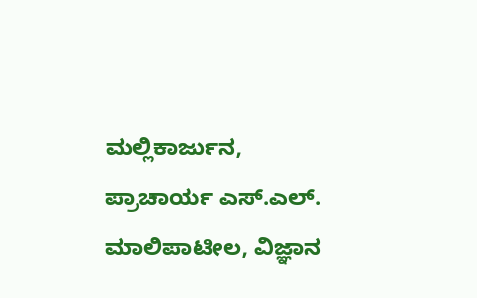ಮಲ್ಲಿಕಾರ್ಜುನ, ಪ್ರಾಚಾರ್ಯ ಎಸ್.ಎಲ್. ಮಾಲಿಪಾಟೀಲ, ವಿಜ್ಞಾನ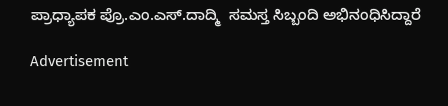ಪ್ರಾಧ್ಯಾಪಕ ಪ್ರೊ.ಎಂ.ಎಸ್.ದಾದ್ಮಿ  ಸಮಸ್ತ ಸಿಬ್ಬಂದಿ ಅಭಿನಂಧಿಸಿದ್ದಾರೆ

Advertisement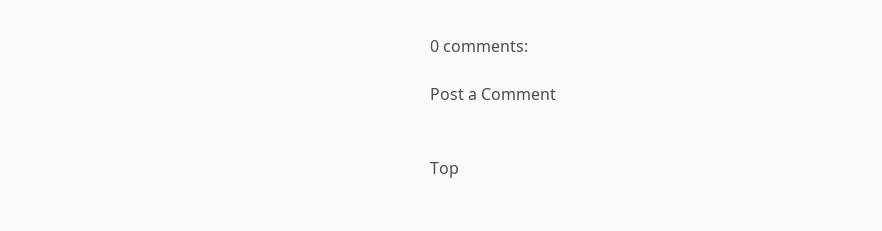0 comments:

Post a Comment


Top